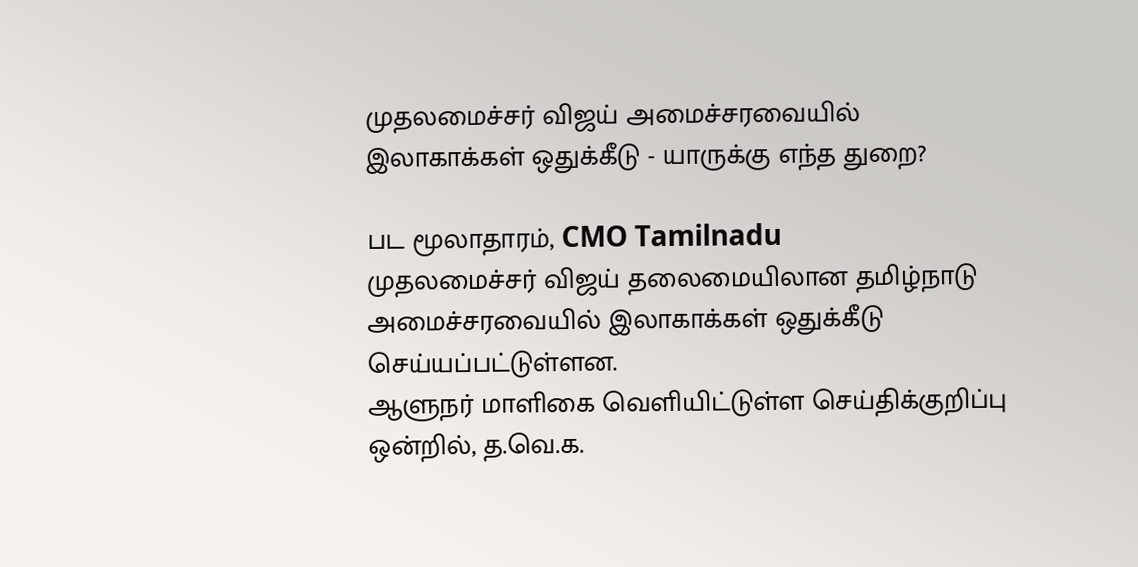முதலமைச்சர் விஜய் அமைச்சரவையில் இலாகாக்கள் ஒதுக்கீடு - யாருக்கு எந்த துறை?

பட மூலாதாரம், CMO Tamilnadu
முதலமைச்சர் விஜய் தலைமையிலான தமிழ்நாடு அமைச்சரவையில் இலாகாக்கள் ஒதுக்கீடு செய்யப்பட்டுள்ளன.
ஆளுநர் மாளிகை வெளியிட்டுள்ள செய்திக்குறிப்பு ஒன்றில், த.வெ.க.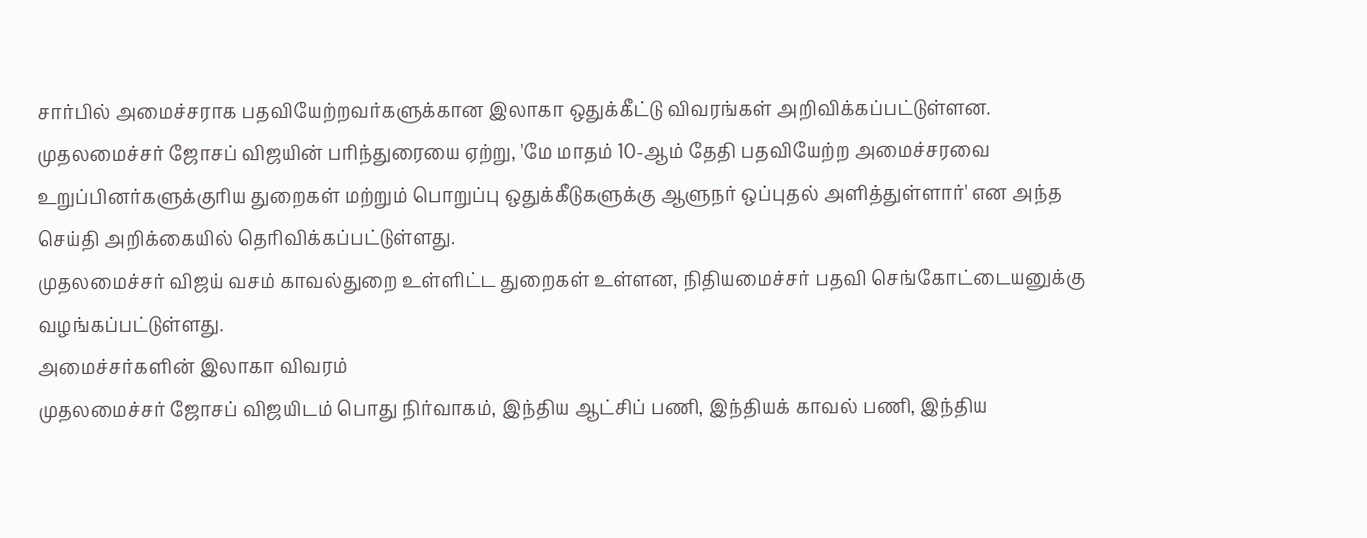சார்பில் அமைச்சராக பதவியேற்றவர்களுக்கான இலாகா ஒதுக்கீட்டு விவரங்கள் அறிவிக்கப்பட்டுள்ளன.
முதலமைச்சர் ஜோசப் விஜயின் பரிந்துரையை ஏற்று, 'மே மாதம் 10-ஆம் தேதி பதவியேற்ற அமைச்சரவை உறுப்பினர்களுக்குரிய துறைகள் மற்றும் பொறுப்பு ஒதுக்கீடுகளுக்கு ஆளுநர் ஒப்புதல் அளித்துள்ளார்' என அந்த செய்தி அறிக்கையில் தெரிவிக்கப்பட்டுள்ளது.
முதலமைச்சர் விஜய் வசம் காவல்துறை உள்ளிட்ட துறைகள் உள்ளன, நிதியமைச்சர் பதவி செங்கோட்டையனுக்கு வழங்கப்பட்டுள்ளது.
அமைச்சர்களின் இலாகா விவரம்
முதலமைச்சர் ஜோசப் விஜயிடம் பொது நிர்வாகம், இந்திய ஆட்சிப் பணி, இந்தியக் காவல் பணி, இந்திய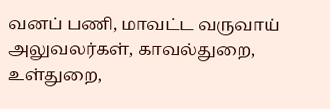வனப் பணி, மாவட்ட வருவாய் அலுவலர்கள், காவல்துறை, உள்துறை,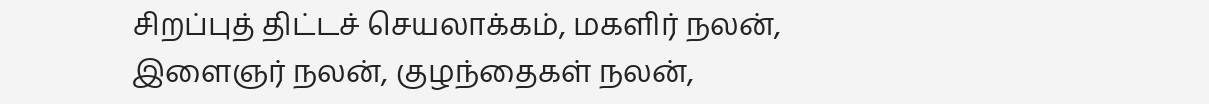சிறப்புத் திட்டச் செயலாக்கம், மகளிர் நலன், இளைஞர் நலன், குழந்தைகள் நலன்,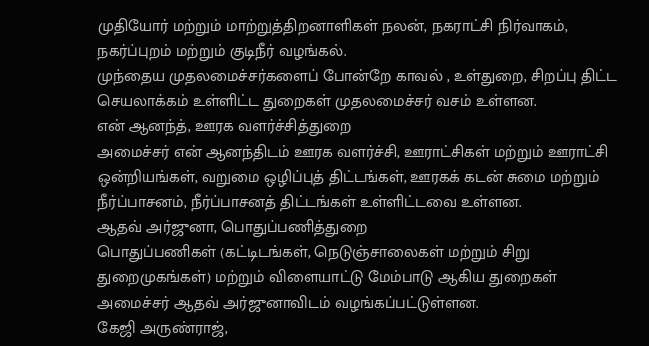முதியோர் மற்றும் மாற்றுத்திறனாளிகள் நலன், நகராட்சி நிர்வாகம், நகர்ப்புறம் மற்றும் குடிநீர் வழங்கல்.
முந்தைய முதலமைச்சர்களைப் போன்றே காவல் , உள்துறை, சிறப்பு திட்ட செயலாக்கம் உள்ளிட்ட துறைகள் முதலமைச்சர் வசம் உள்ளன.
என் ஆனந்த், ஊரக வளர்ச்சித்துறை
அமைச்சர் என் ஆனந்திடம் ஊரக வளர்ச்சி, ஊராட்சிகள் மற்றும் ஊராட்சி ஒன்றியங்கள், வறுமை ஒழிப்புத் திட்டங்கள், ஊரகக் கடன் சுமை மற்றும் நீர்ப்பாசனம், நீர்ப்பாசனத் திட்டங்கள் உள்ளிட்டவை உள்ளன.
ஆதவ் அர்ஜுனா, பொதுப்பணித்துறை
பொதுப்பணிகள் (கட்டிடங்கள், நெடுஞ்சாலைகள் மற்றும் சிறு துறைமுகங்கள்) மற்றும் விளையாட்டு மேம்பாடு ஆகிய துறைகள் அமைச்சர் ஆதவ் அர்ஜுனாவிடம் வழங்கப்பட்டுள்ளன.
கேஜி அருண்ராஜ்,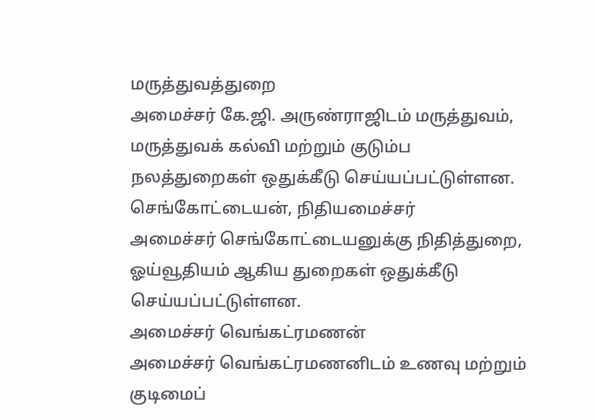மருத்துவத்துறை
அமைச்சர் கே.ஜி. அருண்ராஜிடம் மருத்துவம், மருத்துவக் கல்வி மற்றும் குடும்ப நலத்துறைகள் ஒதுக்கீடு செய்யப்பட்டுள்ளன.
செங்கோட்டையன், நிதியமைச்சர்
அமைச்சர் செங்கோட்டையனுக்கு நிதித்துறை, ஓய்வூதியம் ஆகிய துறைகள் ஒதுக்கீடு செய்யப்பட்டுள்ளன.
அமைச்சர் வெங்கட்ரமணன்
அமைச்சர் வெங்கட்ரமணனிடம் உணவு மற்றும் குடிமைப்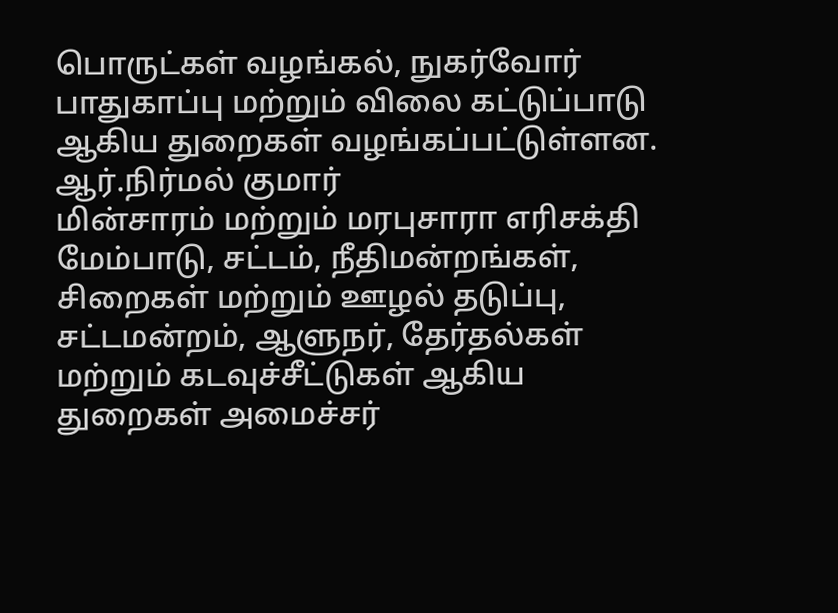பொருட்கள் வழங்கல், நுகர்வோர் பாதுகாப்பு மற்றும் விலை கட்டுப்பாடு ஆகிய துறைகள் வழங்கப்பட்டுள்ளன.
ஆர்.நிர்மல் குமார்
மின்சாரம் மற்றும் மரபுசாரா எரிசக்தி மேம்பாடு, சட்டம், நீதிமன்றங்கள், சிறைகள் மற்றும் ஊழல் தடுப்பு, சட்டமன்றம், ஆளுநர், தேர்தல்கள் மற்றும் கடவுச்சீட்டுகள் ஆகிய துறைகள் அமைச்சர்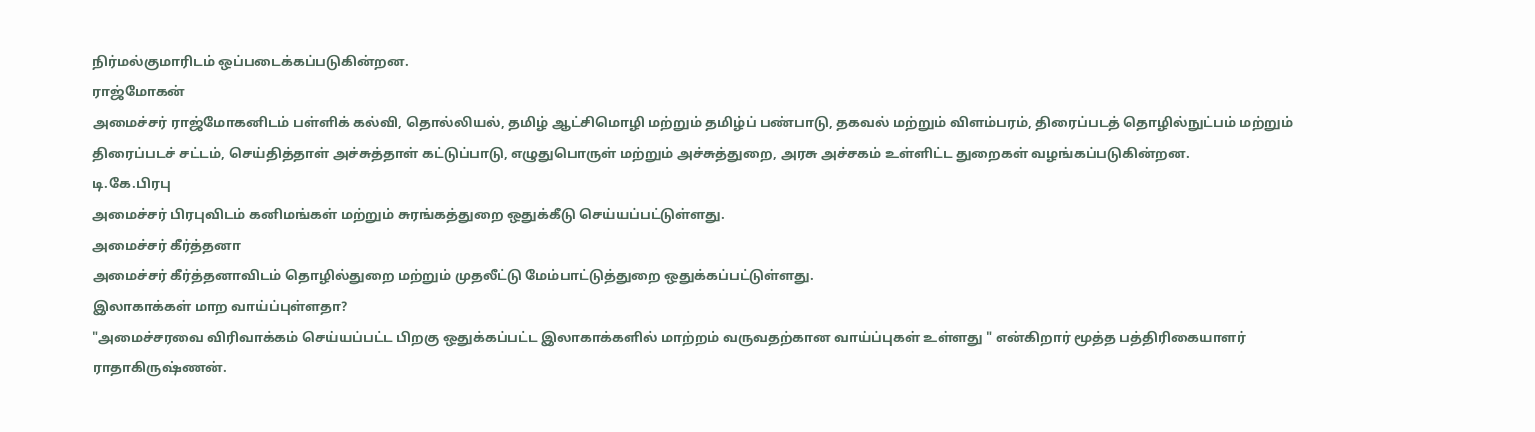நிர்மல்குமாரிடம் ஒப்படைக்கப்படுகின்றன.
ராஜ்மோகன்
அமைச்சர் ராஜ்மோகனிடம் பள்ளிக் கல்வி, தொல்லியல், தமிழ் ஆட்சிமொழி மற்றும் தமிழ்ப் பண்பாடு, தகவல் மற்றும் விளம்பரம், திரைப்படத் தொழில்நுட்பம் மற்றும் திரைப்படச் சட்டம், செய்தித்தாள் அச்சுத்தாள் கட்டுப்பாடு, எழுதுபொருள் மற்றும் அச்சுத்துறை, அரசு அச்சகம் உள்ளிட்ட துறைகள் வழங்கப்படுகின்றன.
டி.கே.பிரபு
அமைச்சர் பிரபுவிடம் கனிமங்கள் மற்றும் சுரங்கத்துறை ஒதுக்கீடு செய்யப்பட்டுள்ளது.
அமைச்சர் கீர்த்தனா
அமைச்சர் கீர்த்தனாவிடம் தொழில்துறை மற்றும் முதலீட்டு மேம்பாட்டுத்துறை ஒதுக்கப்பட்டுள்ளது.
இலாகாக்கள் மாற வாய்ப்புள்ளதா?
"அமைச்சரவை விரிவாக்கம் செய்யப்பட்ட பிறகு ஒதுக்கப்பட்ட இலாகாக்களில் மாற்றம் வருவதற்கான வாய்ப்புகள் உள்ளது " என்கிறார் மூத்த பத்திரிகையாளர் ராதாகிருஷ்ணன்.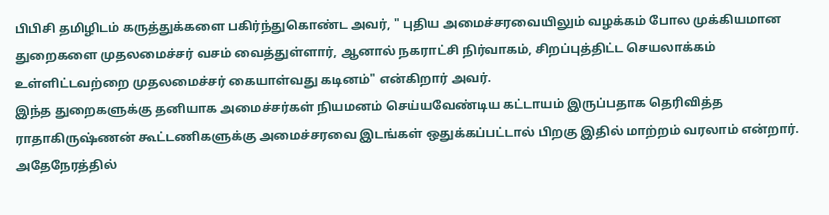பிபிசி தமிழிடம் கருத்துக்களை பகிர்ந்துகொண்ட அவர், " புதிய அமைச்சரவையிலும் வழக்கம் போல முக்கியமான துறைகளை முதலமைச்சர் வசம் வைத்துள்ளார், ஆனால் நகராட்சி நிர்வாகம், சிறப்புத்திட்ட செயலாக்கம் உள்ளிட்டவற்றை முதலமைச்சர் கையாள்வது கடினம்" என்கிறார் அவர்.
இந்த துறைகளுக்கு தனியாக அமைச்சர்கள் நியமனம் செய்யவேண்டிய கட்டாயம் இருப்பதாக தெரிவித்த ராதாகிருஷ்ணன் கூட்டணிகளுக்கு அமைச்சரவை இடங்கள் ஒதுக்கப்பட்டால் பிறகு இதில் மாற்றம் வரலாம் என்றார். அதேநேரத்தில்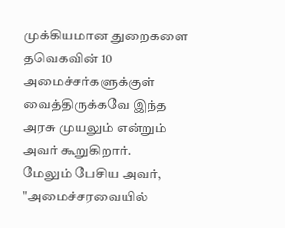முக்கியமான துறைகளை தவெகவின் 10 அமைச்சர்களுக்குள் வைத்திருக்கவே இந்த அரசு முயலும் என்றும் அவர் கூறுகிறார்.
மேலும் பேசிய அவர், "அமைச்சரவையில்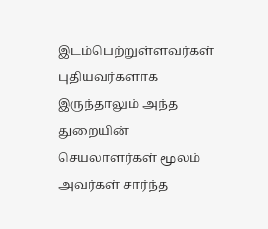இடம்பெற்றுள்ளவர்கள் புதியவர்களாக இருந்தாலும் அந்த துறையின் செயலாளர்கள் மூலம் அவர்கள் சார்ந்த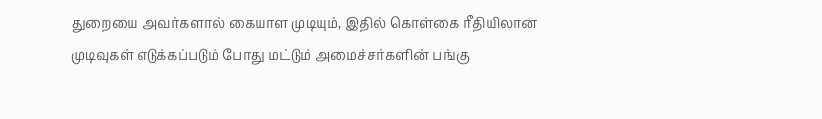துறையை அவர்களால் கையாள முடியும், இதில் கொள்கை ரீதியிலான முடிவுகள் எடுக்கப்படும் போது மட்டும் அமைச்சர்களின் பங்கு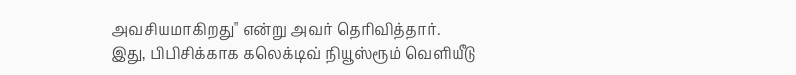அவசியமாகிறது" என்று அவர் தெரிவித்தார்.
இது, பிபிசிக்காக கலெக்டிவ் நியூஸ்ரூம் வெளியீடு